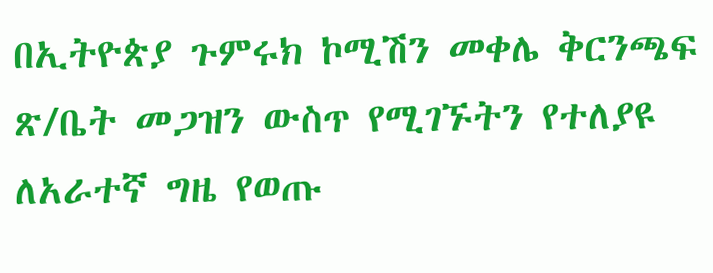በኢትዮጵያ ጉምሩክ ኮሚሽን መቀሌ ቅርንጫፍ ጽ/ቤት መጋዝን ውስጥ የሚገኙትን የተለያዩ ለአራተኛ ግዜ የወጡ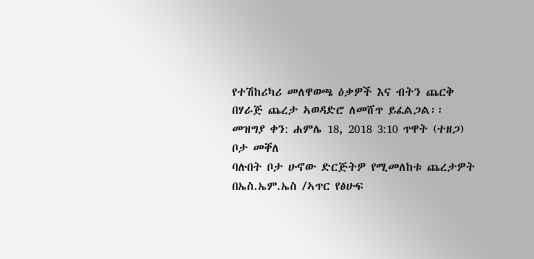የተሽከሪካሪ መለዋወጫ ዕቃዎች እና ብትን ጨርቅ በሃራጅ ጨረታ ኣወዳድሮ ለመሸጥ ይፈልጋል፡፡
መዝግያ ቀን: ሐምሌ 18, 2018 3:10 ጥዋት (ተዘጋ)
ቦታ መቐለ
ባሉበት ቦታ ሁኖው ድርጅትዎ የሚመለከቱ ጨረታዎት በኤስ.ኤም.ኤስ /ኣጥር የፅሁፍ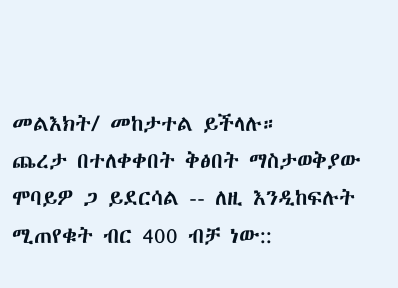መልእክት/ መከታተል ይችላሉ።
ጨረታ በተለቀቀበት ቅፅበት ማስታወቅያው ሞባይዎ ጋ ይደርሳል -- ለዚ እንዲከፍሉት ሚጠየቁት ብር 400 ብቻ ነው::